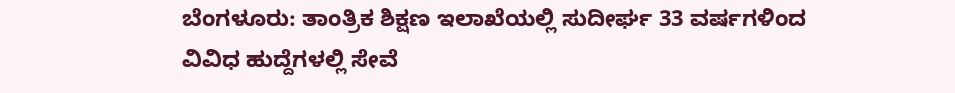ಬೆಂಗಳೂರು: ತಾಂತ್ರಿಕ ಶಿಕ್ಷಣ ಇಲಾಖೆಯಲ್ಲಿ ಸುದೀರ್ಘ 33 ವರ್ಷಗಳಿಂದ ವಿವಿಧ ಹುದ್ದೆಗಳಲ್ಲಿ ಸೇವೆ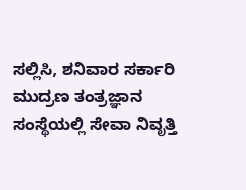ಸಲ್ಲಿಸಿ, ಶನಿವಾರ ಸರ್ಕಾರಿ ಮುದ್ರಣ ತಂತ್ರಜ್ಞಾನ ಸಂಸ್ಥೆಯಲ್ಲಿ ಸೇವಾ ನಿವೃತ್ತಿ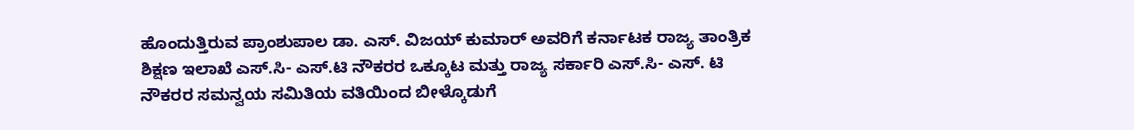ಹೊಂದುತ್ತಿರುವ ಪ್ರಾಂಶುಪಾಲ ಡಾ. ಎಸ್. ವಿಜಯ್ ಕುಮಾರ್ ಅವರಿಗೆ ಕರ್ನಾಟಕ ರಾಜ್ಯ ತಾಂತ್ರಿಕ ಶಿಕ್ಷಣ ಇಲಾಖೆ ಎಸ್.ಸಿ- ಎಸ್.ಟಿ ನೌಕರರ ಒಕ್ಕೂಟ ಮತ್ತು ರಾಜ್ಯ ಸರ್ಕಾರಿ ಎಸ್.ಸಿ- ಎಸ್. ಟಿ ನೌಕರರ ಸಮನ್ವಯ ಸಮಿತಿಯ ವತಿಯಿಂದ ಬೀಳ್ಕೊಡುಗೆ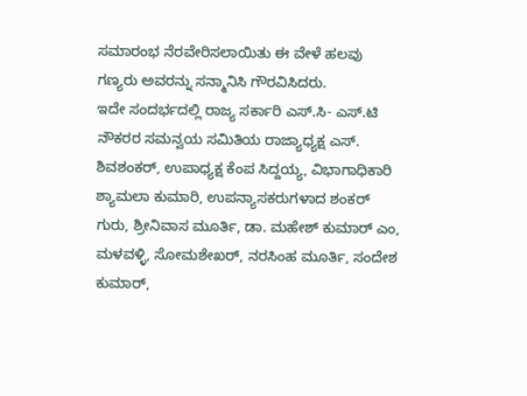ಸಮಾರಂಭ ನೆರವೇರಿಸಲಾಯಿತು ಈ ವೇಳೆ ಹಲವು ಗಣ್ಯರು ಅವರನ್ನು ಸನ್ಮಾನಿಸಿ ಗೌರವಿಸಿದರು.
ಇದೇ ಸಂದರ್ಭದಲ್ಲಿ ರಾಜ್ಯ ಸರ್ಕಾರಿ ಎಸ್.ಸಿ- ಎಸ್.ಟಿ ನೌಕರರ ಸಮನ್ವಯ ಸಮಿತಿಯ ರಾಜ್ಯಾಧ್ಯಕ್ಷ ಎಸ್. ಶಿವಶಂಕರ್, ಉಪಾಧ್ಯಕ್ಷ ಕೆಂಪ ಸಿದ್ದಯ್ಯ, ವಿಭಾಗಾಧಿಕಾರಿ ಶ್ಯಾಮಲಾ ಕುಮಾರಿ, ಉಪನ್ಯಾಸಕರುಗಳಾದ ಶಂಕರ್ ಗುರು, ಶ್ರೀನಿವಾಸ ಮೂರ್ತಿ, ಡಾ. ಮಹೇಶ್ ಕುಮಾರ್ ಎಂ, ಮಳವಳ್ಳಿ, ಸೋಮಶೇಖರ್, ನರಸಿಂಹ ಮೂರ್ತಿ, ಸಂದೇಶ ಕುಮಾರ್,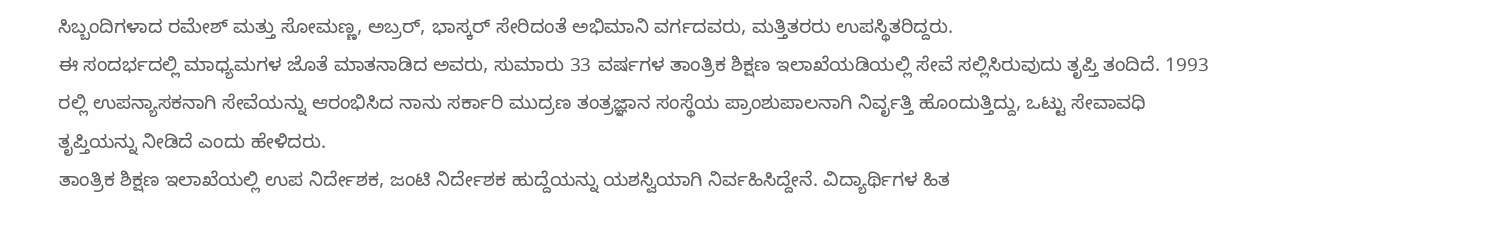ಸಿಬ್ಬಂದಿಗಳಾದ ರಮೇಶ್ ಮತ್ತು ಸೋಮಣ್ಣ, ಅಬ್ರರ್, ಭಾಸ್ಕರ್ ಸೇರಿದಂತೆ ಅಭಿಮಾನಿ ವರ್ಗದವರು, ಮತ್ತಿತರರು ಉಪಸ್ಥಿತರಿದ್ದರು.
ಈ ಸಂದರ್ಭದಲ್ಲಿ ಮಾಧ್ಯಮಗಳ ಜೊತೆ ಮಾತನಾಡಿದ ಅವರು, ಸುಮಾರು 33 ವರ್ಷಗಳ ತಾಂತ್ರಿಕ ಶಿಕ್ಷಣ ಇಲಾಖೆಯಡಿಯಲ್ಲಿ ಸೇವೆ ಸಲ್ಲಿಸಿರುವುದು ತೃಪ್ತಿ ತಂದಿದೆ. 1993 ರಲ್ಲಿ ಉಪನ್ಯಾಸಕನಾಗಿ ಸೇವೆಯನ್ನು ಆರಂಭಿಸಿದ ನಾನು ಸರ್ಕಾರಿ ಮುದ್ರಣ ತಂತ್ರಜ್ಞಾನ ಸಂಸ್ಥೆಯ ಪ್ರಾಂಶುಪಾಲನಾಗಿ ನಿರ್ವೃತ್ತಿ ಹೊಂದುತ್ತಿದ್ದು, ಒಟ್ಟು ಸೇವಾವಧಿ ತೃಪ್ತಿಯನ್ನು ನೀಡಿದೆ ಎಂದು ಹೇಳಿದರು.
ತಾಂತ್ರಿಕ ಶಿಕ್ಷಣ ಇಲಾಖೆಯಲ್ಲಿ ಉಪ ನಿರ್ದೇಶಕ, ಜಂಟಿ ನಿರ್ದೇಶಕ ಹುದ್ದೆಯನ್ನು ಯಶಸ್ವಿಯಾಗಿ ನಿರ್ವಹಿಸಿದ್ದೇನೆ. ವಿದ್ಯಾರ್ಥಿಗಳ ಹಿತ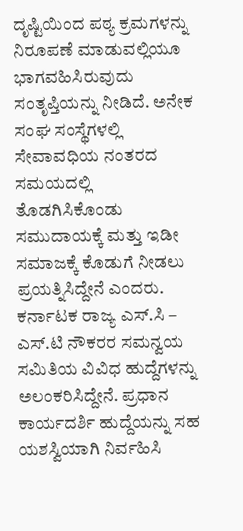ದೃಷ್ಟಿಯಿಂದ ಪಠ್ಯ ಕ್ರಮಗಳನ್ನು ನಿರೂಪಣೆ ಮಾಡುವಲ್ಲಿಯೂ ಭಾಗವಹಿಸಿರುವುದು ಸಂತೃಪ್ತಿಯನ್ನು ನೀಡಿದೆ. ಅನೇಕ ಸಂಘ ಸಂಸ್ಥೆಗಳಲ್ಲಿ ಸೇವಾವಧಿಯ ನಂತರದ ಸಮಯದಲ್ಲಿ ತೊಡಗಿಸಿಕೊಂಡು ಸಮುದಾಯಕ್ಕೆ ಮತ್ತು ಇಡೀ ಸಮಾಜಕ್ಕೆ ಕೊಡುಗೆ ನೀಡಲು ಪ್ರಯತ್ನಿಸಿದ್ದೇನೆ ಎಂದರು.
ಕರ್ನಾಟಕ ರಾಜ್ಯ ಎಸ್.ಸಿ – ಎಸ್.ಟಿ ನೌಕರರ ಸಮನ್ವಯ ಸಮಿತಿಯ ವಿವಿಧ ಹುದ್ದೆಗಳನ್ನು ಅಲಂಕರಿಸಿದ್ದೇನೆ. ಪ್ರಧಾನ ಕಾರ್ಯದರ್ಶಿ ಹುದ್ದೆಯನ್ನು ಸಹ ಯಶಸ್ವಿಯಾಗಿ ನಿರ್ವಹಿಸಿ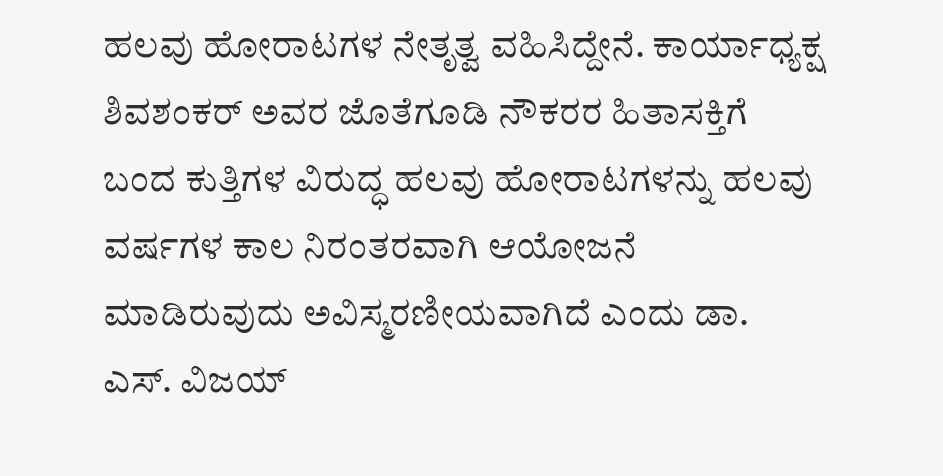ಹಲವು ಹೋರಾಟಗಳ ನೇತೃತ್ವ ವಹಿಸಿದ್ದೇನೆ. ಕಾರ್ಯಾಧ್ಯಕ್ಷ ಶಿವಶಂಕರ್ ಅವರ ಜೊತೆಗೂಡಿ ನೌಕರರ ಹಿತಾಸಕ್ತಿಗೆ ಬಂದ ಕುತ್ತಿಗಳ ವಿರುದ್ಧ ಹಲವು ಹೋರಾಟಗಳನ್ನು ಹಲವು ವರ್ಷಗಳ ಕಾಲ ನಿರಂತರವಾಗಿ ಆಯೋಜನೆ ಮಾಡಿರುವುದು ಅವಿಸ್ಮರಣೀಯವಾಗಿದೆ ಎಂದು ಡಾ. ಎಸ್. ವಿಜಯ್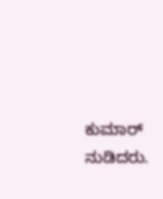ಕುಮಾರ್ ನುಡಿದರು.